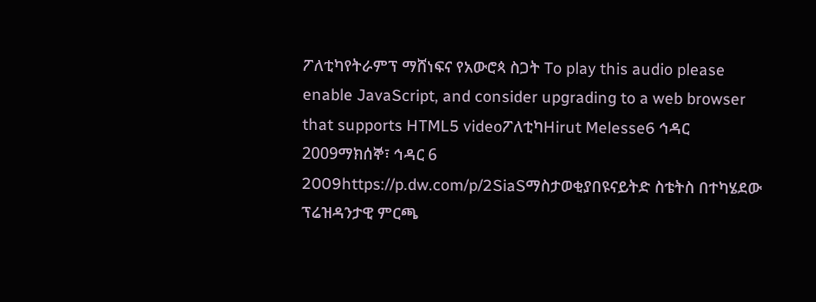ፖለቲካየትራምፕ ማሸነፍና የአውሮጳ ስጋት To play this audio please enable JavaScript, and consider upgrading to a web browser that supports HTML5 videoፖለቲካHirut Melesse6 ኅዳር 2009ማክሰኞ፣ ኅዳር 6 2009https://p.dw.com/p/2SiaSማስታወቂያበዩናይትድ ስቴትስ በተካሄደው ፕሬዝዳንታዊ ምርጫ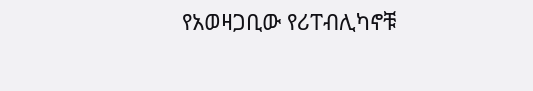የአወዛጋቢው የሪፐብሊካኖቹ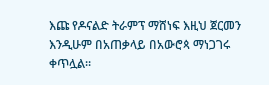እጩ የዶናልድ ትራምፕ ማሸነፍ እዚህ ጀርመን እንዲሁም በአጠቃላይ በአውሮጳ ማነጋገሩ ቀጥሏል።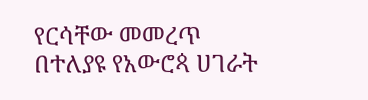የርሳቸው መመረጥ በተለያዩ የአውሮጳ ሀገራት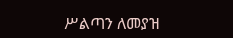ሥልጣን ለመያዝ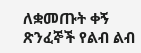ለቋመጡት ቀኝ ጽንፈኞች የልብ ልብ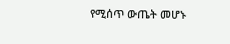የሚሰጥ ውጤት መሆኑ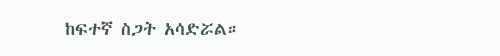ከፍተኛ ስጋት አሳድሯል።